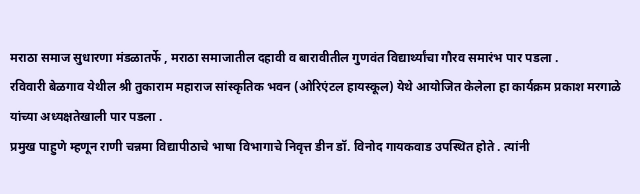मराठा समाज सुधारणा मंडळातर्फे , मराठा समाजातील दहावी व बारावीतील गुणवंत विद्यार्थ्यांचा गौरव समारंभ पार पडला .
रविवारी बेळगाव येथील श्री तुकाराम महाराज सांस्कृतिक भवन (ओरिएंटल हायस्कूल) येथे आयोजित केलेला हा कार्यक्रम प्रकाश मरगाळे यांच्या अध्यक्षतेखाली पार पडला .
प्रमुख पाहुणे म्हणून राणी चन्नमा विद्यापीठाचे भाषा विभागाचे निवृत्त डीन डॉ. विनोद गायकवाड उपस्थित होते . त्यांनी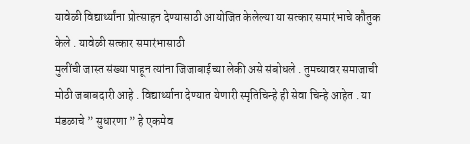यावेळी विद्यार्थ्यांना प्रोत्साहन देण्यासाठी आयोजित केलेल्या या सत्कार समारंभाचे कौतुक केले . यावेळी सत्कार समारंभासाठी
मुलींची जास्त संख्या पाहून त्यांना जिजाबाईच्या लेकी असे संबोधले . तुमच्यावर समाजाची मोठी जबाबदारी आहे . विद्यार्थ्याना देण्यात येणारी स्मृतिचिन्हे ही सेवा चिन्हे आहेत . या मंडळाचे ” सुधारणा ” हे एकमेव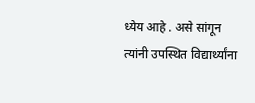ध्येय आहे . असे सांगून त्यांनी उपस्थित विद्यार्थ्यांना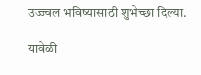उज्ज्वल भविष्यासाठी शुभेच्छा दिल्या.

यावेळी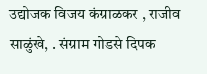उद्योजक विजय कंग्राळकर , राजीव साळुंखे, . संग्राम गोडसे दिपक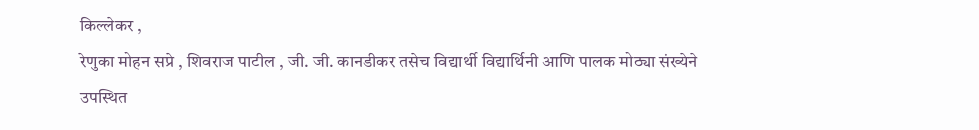किल्लेकर ,
रेणुका मोहन सप्रे , शिवराज पाटील , जी. जी. कानडीकर तसेच विद्यार्थी विद्यार्थिनी आणि पालक मोठ्या संख्येने उपस्थित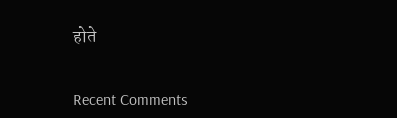होते


Recent Comments